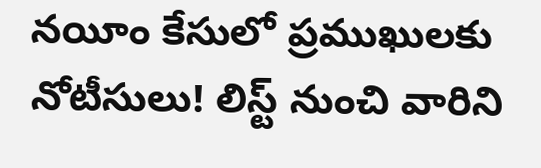నయీం కేసులో ప్రముఖులకు నోటీసులు! లిస్ట్ నుంచి వారిని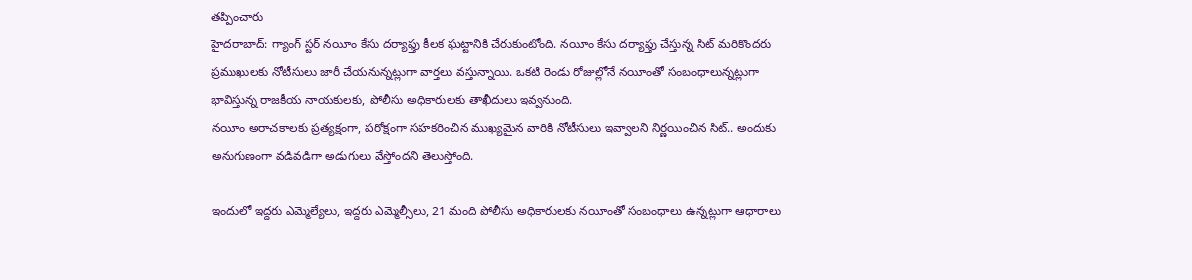తప్పించారు
హైదరాబాద్: గ్యాంగ్ స్టర్ నయీం కేసు దర్యాఫ్తు కీలక ఘట్టానికి చేరుకుంటోంది. నయీం కేసు దర్యాఫ్తు చేస్తున్న సిట్ మరికొందరు ప్రముఖులకు నోటీసులు జారీ చేయనున్నట్లుగా వార్తలు వస్తున్నాయి. ఒకటి రెండు రోజుల్లోనే నయీంతో సంబంధాలున్నట్లుగా భావిస్తున్న రాజకీయ నాయకులకు, పోలీసు అధికారులకు తాఖీదులు ఇవ్వనుంది.
నయీం అరాచకాలకు ప్రత్యక్షంగా, పరోక్షంగా సహకరించిన ముఖ్యమైన వారికి నోటీసులు ఇవ్వాలని నిర్ణయించిన సిట్.. అందుకు అనుగుణంగా వడివడిగా అడుగులు వేస్తోందని తెలుస్తోంది.

ఇందులో ఇద్దరు ఎమ్మెల్యేలు, ఇద్దరు ఎమ్మెల్సీలు, 21 మంది పోలీసు అధికారులకు నయీంతో సంబంధాలు ఉన్నట్లుగా ఆధారాలు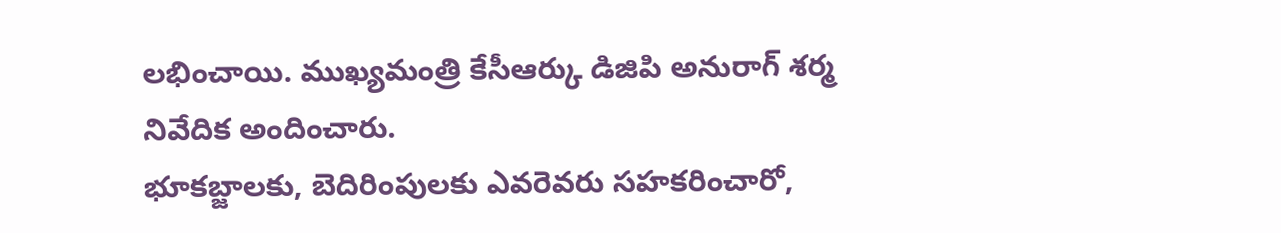లభించాయి. ముఖ్యమంత్రి కేసీఆర్కు డిజిపి అనురాగ్ శర్మ నివేదిక అందించారు.
భూకబ్జాలకు, బెదిరింపులకు ఎవరెవరు సహకరించారో,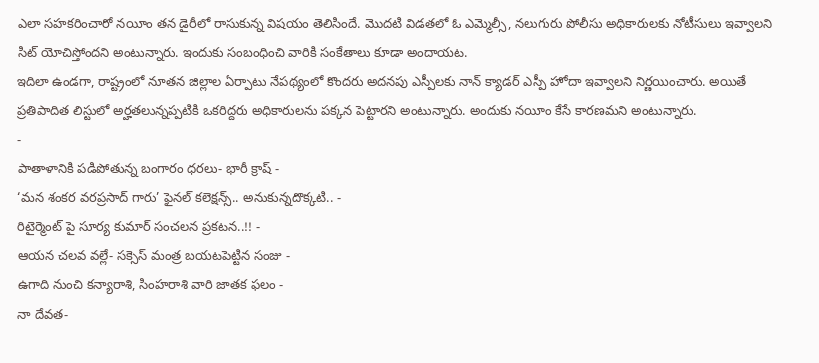ఎలా సహకరించారో నయీం తన డైరీలో రాసుకున్న విషయం తెలిసిందే. మొదటి విడతలో ఓ ఎమ్మెల్సీ, నలుగురు పోలీసు అధికారులకు నోటీసులు ఇవ్వాలని సిట్ యోచిస్తోందని అంటున్నారు. ఇందుకు సంబంధించి వారికి సంకేతాలు కూడా అందాయట.
ఇదిలా ఉండగా, రాష్ట్రంలో నూతన జిల్లాల ఏర్పాటు నేపథ్యంలో కొందరు అదనపు ఎస్పీలకు నాన్ క్యాడర్ ఎస్పీ హోదా ఇవ్వాలని నిర్ణయించారు. అయితే ప్రతిపాదిత లిస్టులో అర్హతలున్నప్పటికి ఒకరిద్దరు అధికారులను పక్కన పెట్టారని అంటున్నారు. అందుకు నయీం కేసే కారణమని అంటున్నారు.
-
పాతాళానికి పడిపోతున్న బంగారం ధరలు- భారీ క్రాష్ -
‘మన శంకర వరప్రసాద్ గారు’ ఫైనల్ కలెక్షన్స్.. అనుకున్నదొక్కటి.. -
రిటైర్మెంట్ పై సూర్య కుమార్ సంచలన ప్రకటన..!! -
ఆయన చలవ వల్లే- సక్సెస్ మంత్ర బయటపెట్టిన సంజు -
ఉగాది నుంచి కన్యారాశి, సింహరాశి వారి జాతక ఫలం -
నా దేవత-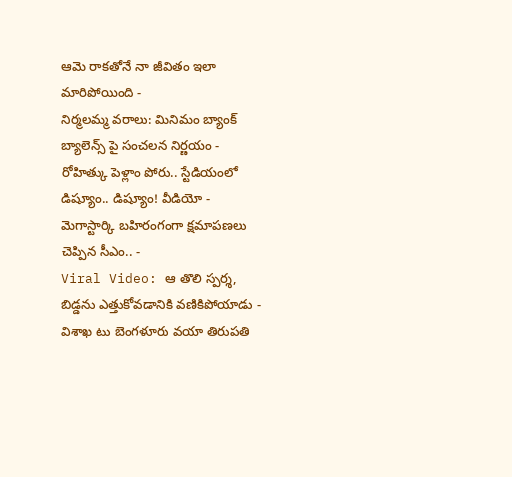ఆమె రాకతోనే నా జీవితం ఇలా మారిపోయింది -
నిర్మలమ్మ వరాలు: మినిమం బ్యాంక్ బ్యాలెన్స్ పై సంచలన నిర్ణయం -
రోహిత్కు పెళ్లాం పోరు.. స్టేడియంలో డిష్యూం.. డిష్యూం! వీడియో -
మెగాస్టార్కి బహిరంగంగా క్షమాపణలు చెప్పిన సీఎం.. -
Viral Video: ఆ తొలి స్పర్శ, బిడ్డను ఎత్తుకోవడానికి వణికిపోయాడు -
విశాఖ టు బెంగళూరు వయా తిరుపతి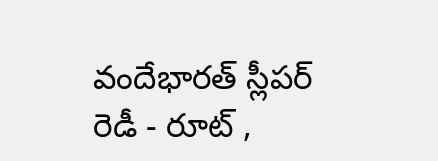వందేభారత్ స్లీపర్ రెడీ - రూట్ ,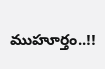ముహూర్తం..!!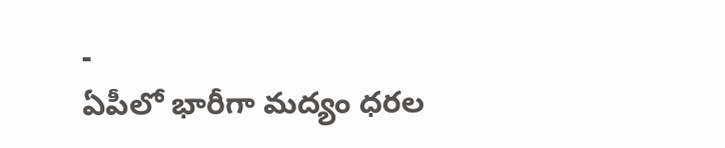-
ఏపీలో భారీగా మద్యం ధరల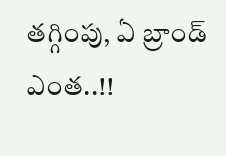తగ్గింపు, ఏ బ్రాండ్ ఎంత..!!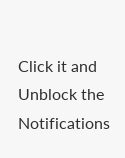Click it and Unblock the Notifications